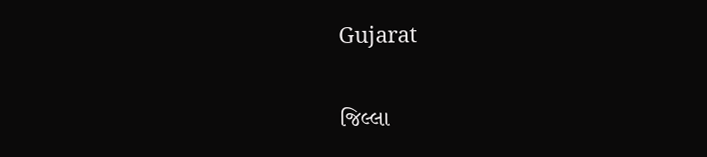Gujarat

જિલ્લા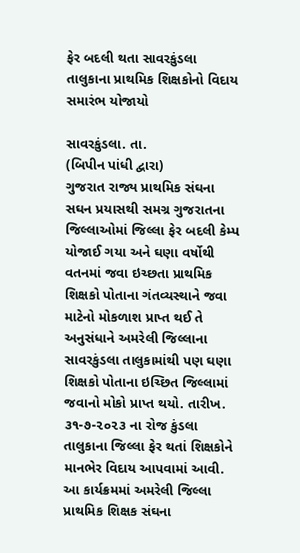ફેર બદલી થતા સાવરકુંડલા તાલુકાના પ્રાથમિક શિક્ષકોનો વિદાય સમારંભ યોજાયો

સાવરકુંડલા. તા.
(બિપીન પાંધી દ્વારા)
ગુજરાત રાજ્ય પ્રાથમિક સંઘના સઘન પ્રયાસથી સમગ્ર ગુજરાતના જિલ્લાઓમાં જિલ્લા ફેર બદલી કેમ્પ યોજાઈ ગયા અને ઘણા વર્ષોથી વતનમાં જવા ઇચ્છતા પ્રાથમિક શિક્ષકો પોતાના ગંતવ્યસ્થાને જવા માટેનો મોકળાશ પ્રાપ્ત થઈ તે અનુસંધાને અમરેલી જિલ્લાના સાવરકુંડલા તાલુકામાંથી પણ ઘણા શિક્ષકો પોતાના ઇચ્છિત જિલ્લામાં જવાનો મોકો પ્રાપ્ત થયો. તારીખ. ૩૧-૭-૨૦૨૩ ના રોજ કુંડલા તાલુકાના જિલ્લા ફેર થતાં શિક્ષકોને માનભેર વિદાય આપવામાં આવી.
આ કાર્યક્રમમાં અમરેલી જિલ્લા પ્રાથમિક શિક્ષક સંઘના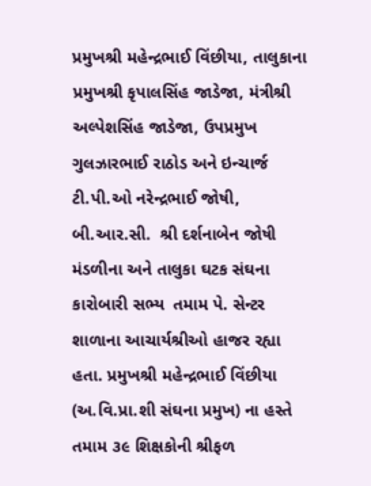પ્રમુખશ્રી મહેન્દ્રભાઈ વિંછીયા, તાલુકાના પ્રમુખશ્રી કૃપાલસિંહ જાડેજા, મંત્રીશ્રી અલ્પેશસિંહ જાડેજા, ઉપપ્રમુખ ગુલઝારભાઈ રાઠોડ અને ઇન્ચાર્જ ટી.પી.ઓ નરેન્દ્રભાઈ જોષી, બી.આર.સી.  શ્રી દર્શનાબેન જોષી  મંડળીના અને તાલુકા ઘટક સંઘના કારોબારી સભ્ય  તમામ પે. સેન્ટર શાળાના આચાર્યશ્રીઓ હાજર રહ્યા હતા. પ્રમુખશ્રી મહેન્દ્રભાઈ વિંછીયા (અ.વિ.પ્રા.શી સંઘના પ્રમુખ) ના હસ્તે તમામ ૩૯ શિક્ષકોની શ્રીફળ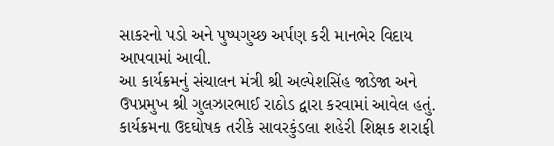સાકરનો પડો અને પુષ્પગુચ્છ અર્પણ કરી માનભેર વિદાય આપવામાં આવી.
આ કાર્યક્રમનું સંચાલન મંત્રી શ્રી અલ્પેશસિંહ જાડેજા અને ઉપપ્રમુખ શ્રી ગુલઝારભાઈ રાઠોડ દ્વારા કરવામાં આવેલ હતું. કાર્યક્રમના ઉદઘોષક તરીકે સાવરકુંડલા શહેરી શિક્ષક શરાફી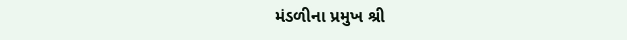મંડળીના પ્રમુખ શ્રી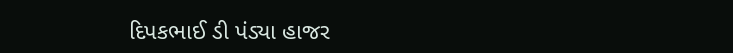દિપકભાઈ ડી પંડ્યા હાજર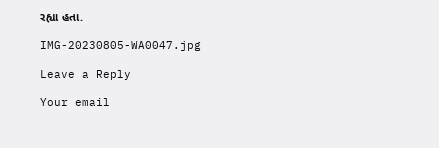રહ્યા હતા.

IMG-20230805-WA0047.jpg

Leave a Reply

Your email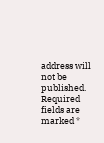address will not be published. Required fields are marked *